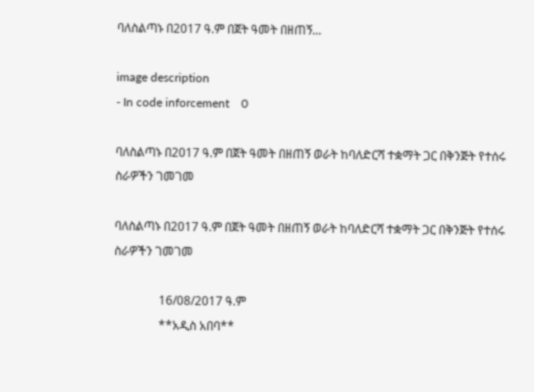ባለስልጣኑ በ2017 ዓ.ም በጀት ዓመት በዘጠኝ...

image description
- In code inforcement    0

ባለስልጣኑ በ2017 ዓ.ም በጀት ዓመት በዘጠኝ ወራት ከባለድርሻ ተቋማት ጋር በቅንጅት የተሰሩ ስራዎችን ገመገመ

ባለስልጣኑ በ2017 ዓ.ም በጀት ዓመት በዘጠኝ ወራት ከባለድርሻ ተቋማት ጋር በቅንጅት የተሰሩ ስራዎችን ገመገመ

               16/08/2017 ዓ.ም
               **አዲስ አበባ**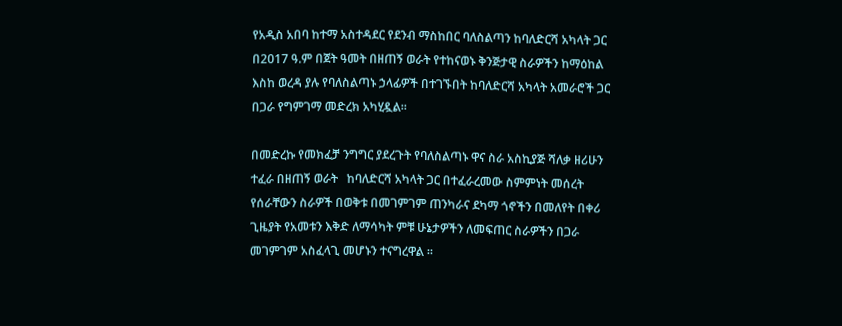የአዲስ አበባ ከተማ አስተዳደር የደንብ ማስከበር ባለስልጣን ከባለድርሻ አካላት ጋር በ2017 ዓ.ም በጀት ዓመት በዘጠኝ ወራት የተከናወኑ ቅንጅታዊ ስራዎችን ከማዕከል እስከ ወረዳ ያሉ የባለስልጣኑ ኃላፊዎች በተገኙበት ከባለድርሻ አካላት አመራሮች ጋር በጋራ የግምገማ መድረክ አካሂዷል።

በመድረኩ የመክፈቻ ንግግር ያደረጉት የባለስልጣኑ ዋና ስራ አስኪያጅ ሻለቃ ዘሪሁን ተፈራ በዘጠኝ ወራት   ከባለድርሻ አካላት ጋር በተፈራረመው ስምምነት መሰረት  የሰራቸውን ስራዎች በወቅቱ በመገምገም ጠንካራና ደካማ ጎኖችን በመለየት በቀሪ ጊዜያት የአመቱን እቅድ ለማሳካት ምቹ ሁኔታዎችን ለመፍጠር ስራዎችን በጋራ መገምገም አስፈላጊ መሆኑን ተናግረዋል ።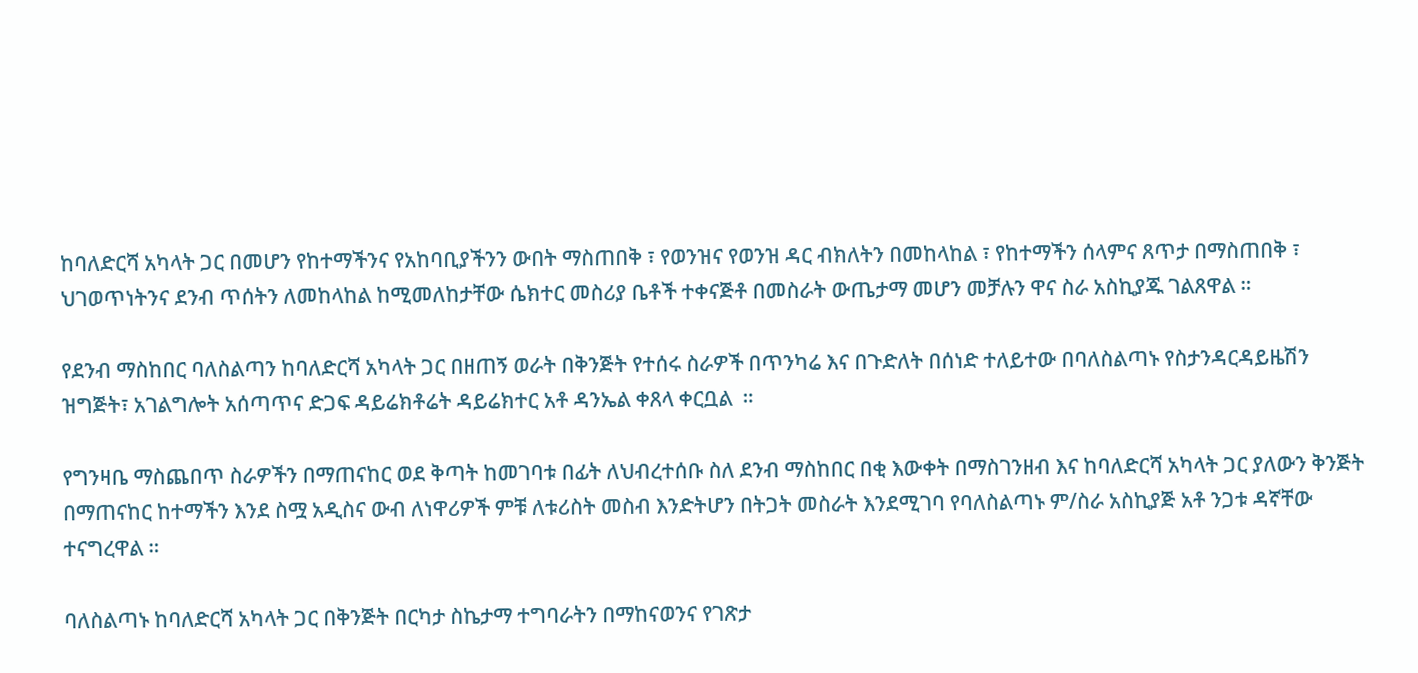ከባለድርሻ አካላት ጋር በመሆን የከተማችንና የአከባቢያችንን ውበት ማስጠበቅ ፣ የወንዝና የወንዝ ዳር ብክለትን በመከላከል ፣ የከተማችን ሰላምና ጸጥታ በማስጠበቅ ፣ ህገወጥነትንና ደንብ ጥሰትን ለመከላከል ከሚመለከታቸው ሴክተር መስሪያ ቤቶች ተቀናጅቶ በመስራት ውጤታማ መሆን መቻሉን ዋና ስራ አስኪያጁ ገልጸዋል ።

የደንብ ማስከበር ባለስልጣን ከባለድርሻ አካላት ጋር በዘጠኝ ወራት በቅንጅት የተሰሩ ስራዎች በጥንካሬ እና በጉድለት በሰነድ ተለይተው በባለስልጣኑ የስታንዳርዳይዜሽን ዝግጅት፣ አገልግሎት አሰጣጥና ድጋፍ ዳይሬክቶሬት ዳይሬክተር አቶ ዳንኤል ቀጸላ ቀርቧል  ።

የግንዛቤ ማስጨበጥ ስራዎችን በማጠናከር ወደ ቅጣት ከመገባቱ በፊት ለህብረተሰቡ ስለ ደንብ ማስከበር በቂ እውቀት በማስገንዘብ እና ከባለድርሻ አካላት ጋር ያለውን ቅንጅት በማጠናከር ከተማችን እንደ ስሟ አዲስና ውብ ለነዋሪዎች ምቹ ለቱሪስት መስብ እንድትሆን በትጋት መስራት እንደሚገባ የባለስልጣኑ ም/ስራ አስኪያጅ አቶ ንጋቱ ዳኛቸው ተናግረዋል ።

ባለስልጣኑ ከባለድርሻ አካላት ጋር በቅንጅት በርካታ ስኬታማ ተግባራትን በማከናወንና የገጽታ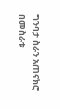ግንባታ ስራን አጠናክሮ በመስራቱ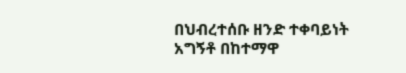በህብረተሰቡ ዘንድ ተቀባይነት አግኝቶ በከተማዋ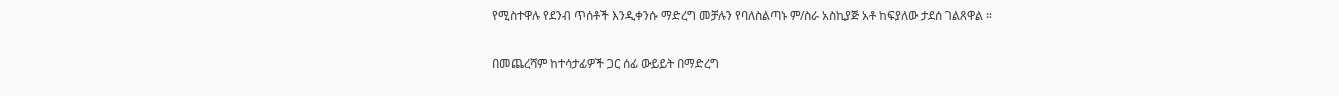የሚስተዋሉ የደንብ ጥሰቶች እንዲቀንሱ ማድረግ መቻሉን የባለስልጣኑ ም/ስራ አስኪያጅ አቶ ከፍያለው ታደሰ ገልጸዋል ።

በመጨረሻም ከተሳታፊዎች ጋር ሰፊ ውይይት በማድረግ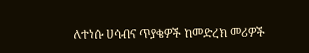ለተነሱ ሀሳብና ጥያቄዎች ከመድረክ መሪዎች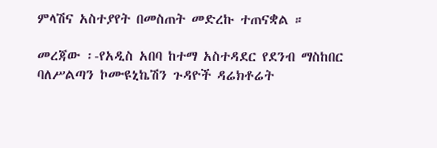ምላሽና አስተያየት በመስጠት መድረኩ ተጠናቋል ።

መረጃው ፡-የአዲስ አበባ ከተማ አስተዳደር የደንብ ማስከበር ባለሥልጣን ኮሙዩኒኬሽን ጉዳዮች ዳሬክቶሬት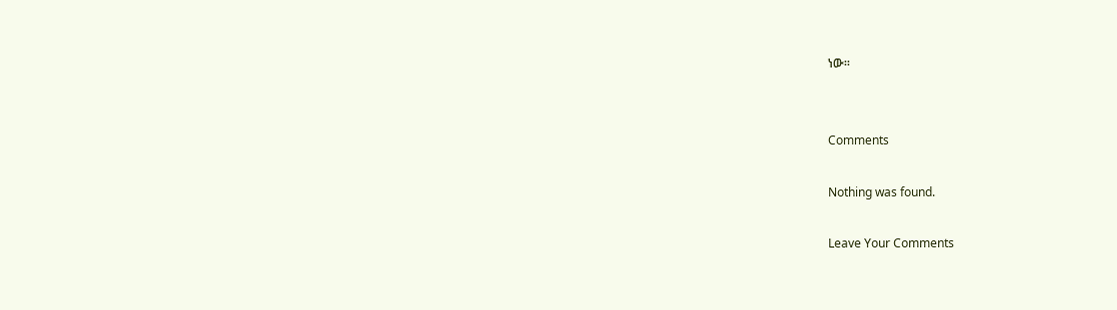ነው፡፡


Comments

Nothing was found.

Leave Your Comments